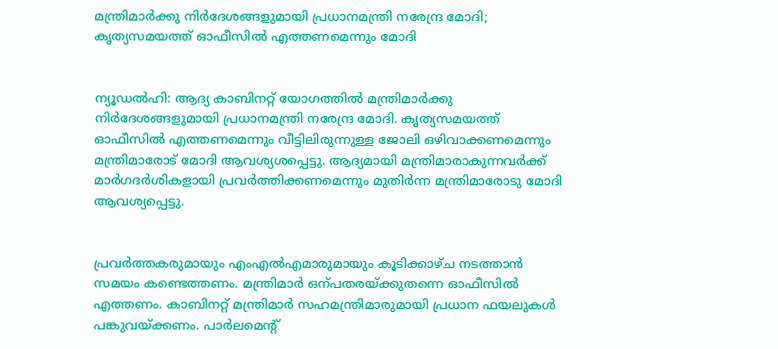മന്ത്രിമാര്‍ക്കു നിര്‍ദേശങ്ങളുമായി പ്രധാനമന്ത്രി നരേന്ദ്ര മോദി; കൃത്യസമയത്ത് ഓഫീസില്‍ എത്തണമെന്നും മോദി


ന്യൂഡല്‍ഹി: ആദ്യ കാബിനറ്റ് യോഗത്തില്‍ മന്ത്രിമാര്‍ക്കു നിര്‍ദേശങ്ങളുമായി പ്രധാനമന്ത്രി നരേന്ദ്ര മോദി. കൃത്യസമയത്ത് ഓഫീസില്‍ എത്തണമെന്നും വീട്ടിലിരുന്നുള്ള ജോലി ഒഴിവാക്കണമെന്നും മന്ത്രിമാരോട് മോദി ആവശ്യശപ്പെട്ടു. ആദ്യമായി മന്ത്രിമാരാകുന്നവര്‍ക്ക് മാര്‍ഗദര്‍ശികളായി പ്രവര്‍ത്തിക്കണമെന്നും മുതിര്‍ന്ന മന്ത്രിമാരോടു മോദി ആവശ്യപ്പെട്ടു.


പ്രവര്‍ത്തകരുമായും എംഎല്‍എമാരുമായും കൂടിക്കാഴ്ച നടത്താന്‍ സമയം കണ്ടെത്തണം. മന്ത്രിമാര്‍ ഒന്പതരയ്ക്കുതന്നെ ഓഫീസില്‍ എത്തണം. കാബിനറ്റ് മന്ത്രിമാര്‍ സഹമന്ത്രിമാരുമായി പ്രധാന ഫയലുകള്‍ പങ്കുവയ്ക്കണം. പാര്‍ലമെന്‍റ്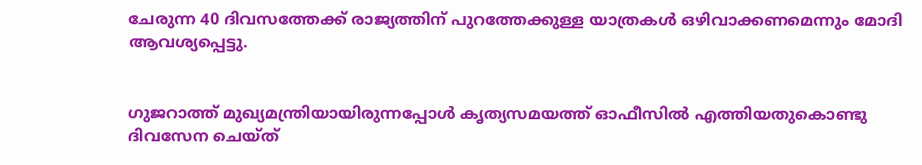ചേരുന്ന 40 ദിവസത്തേക്ക് രാജ്യത്തിന് പുറത്തേക്കുള്ള യാത്രകള്‍ ഒഴിവാക്കണമെന്നും മോദി ആവശ്യപ്പെട്ടു.


ഗുജറാത്ത് മുഖ്യമന്ത്രിയായിരുന്നപ്പോള്‍ കൃത്യസമയത്ത് ഓഫീസില്‍ എത്തിയതുകൊണ്ടു ദിവസേന ചെയ്ത്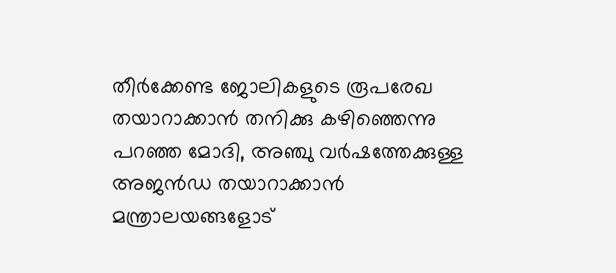തീര്‍ക്കേണ്ട ജോലികളുടെ രൂപരേഖ തയാറാക്കാന്‍ തനിക്കു കഴിഞ്ഞെന്നു പറഞ്ഞ മോദി, അഞ്ചു വര്‍ഷത്തേക്കുള്ള അജന്‍ഡ തയാറാക്കാന്‍ മന്ത്രാലയങ്ങളോട്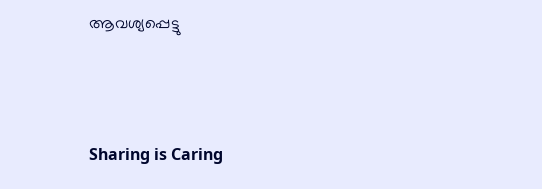ആവശ്യപ്പെട്ടു



Sharing is Caring